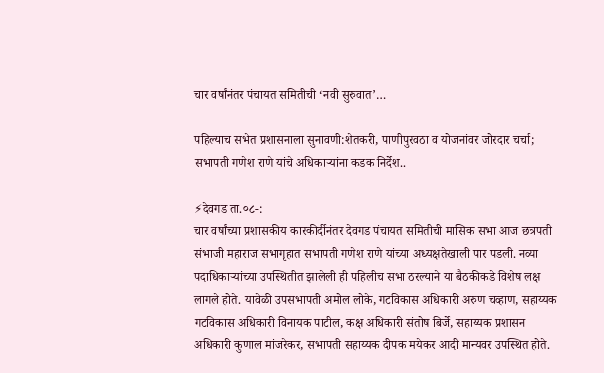चार वर्षांनंतर पंचायत समितीची ‘नवी सुरुवात’…

पहिल्याच सभेत प्रशासनाला सुनावणी:शेतकरी, पाणीपुरवठा व योजनांवर जोरदार चर्चा; सभापती गणेश राणे यांचे अधिकाऱ्यांना कडक निर्देश..

⚡देवगड ता.०८-:
चार वर्षांच्या प्रशासकीय कारकीर्दीनंतर देवगड पंचायत समितीची मासिक सभा आज छत्रपती संभाजी महाराज सभागृहात सभापती गणेश राणे यांच्या अध्यक्षतेखाली पार पडली. नव्या पदाधिकाऱ्यांच्या उपस्थितीत झालेली ही पहिलीच सभा ठरल्याने या बैठकीकडे विशेष लक्ष लागले होते. यावेळी उपसभापती अमोल लोके, गटविकास अधिकारी अरुण चव्हाण, सहाय्यक गटविकास अधिकारी विनायक पाटील, कक्ष अधिकारी संतोष बिर्जे, सहाय्यक प्रशासन अधिकारी कुणाल मांजरेकर, सभापती सहाय्यक दीपक मयेकर आदी मान्यवर उपस्थित होते.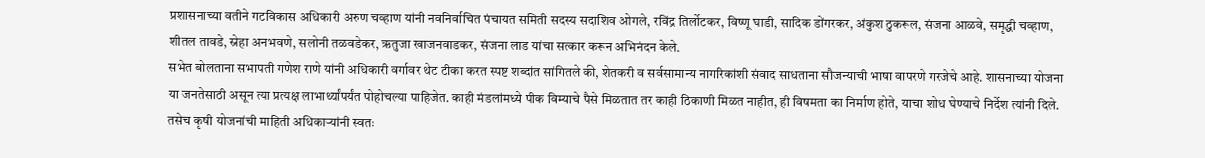प्रशासनाच्या वतीने गटविकास अधिकारी अरुण चव्हाण यांनी नवनिर्वाचित पंचायत समिती सदस्य सदाशिव ओगले, रविंद्र तिर्लोटकर, विष्णू घाडी, सादिक डोंगरकर, अंकुश ठुकरूल, संजना आळवे, समृद्धी चव्हाण, शीतल तावडे, स्नेहा अनभवणे, सलोनी तळवडेकर, ऋतुजा खाजनवाडकर, संजना लाड यांचा सत्कार करून अभिनंदन केले.
सभेत बोलताना सभापती गणेश राणे यांनी अधिकारी वर्गावर थेट टीका करत स्पष्ट शब्दांत सांगितले की, शेतकरी व सर्वसामान्य नागरिकांशी संवाद साधताना सौजन्याची भाषा वापरणे गरजेचे आहे. शासनाच्या योजना या जनतेसाठी असून त्या प्रत्यक्ष लाभार्थ्यांपर्यंत पोहोचल्या पाहिजेत. काही मंडलांमध्ये पीक विम्याचे पैसे मिळतात तर काही ठिकाणी मिळत नाहीत, ही विषमता का निर्माण होते, याचा शोध घेण्याचे निर्देश त्यांनी दिले. तसेच कृषी योजनांची माहिती अधिकाऱ्यांनी स्वतः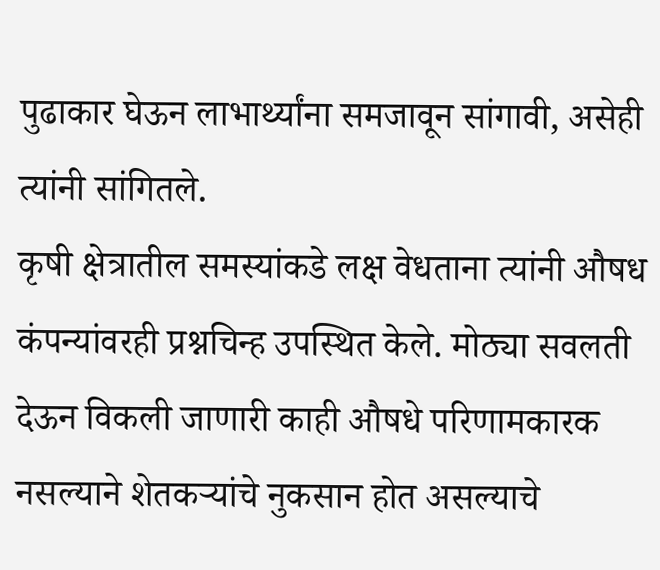पुढाकार घेऊन लाभार्थ्यांना समजावून सांगावी, असेही त्यांनी सांगितले.
कृषी क्षेत्रातील समस्यांकडे लक्ष वेधताना त्यांनी औषध कंपन्यांवरही प्रश्नचिन्ह उपस्थित केले. मोठ्या सवलती देऊन विकली जाणारी काही औषधे परिणामकारक नसल्याने शेतकऱ्यांचे नुकसान होत असल्याचे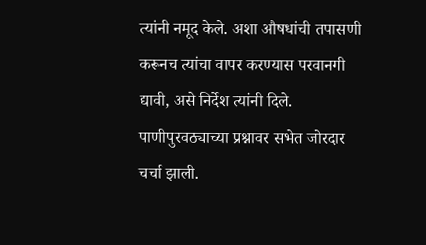त्यांनी नमूद केले. अशा औषधांची तपासणी करूनच त्यांचा वापर करण्यास परवानगी द्यावी, असे निर्देश त्यांनी दिले.
पाणीपुरवठ्याच्या प्रश्नावर सभेत जोरदार चर्चा झाली.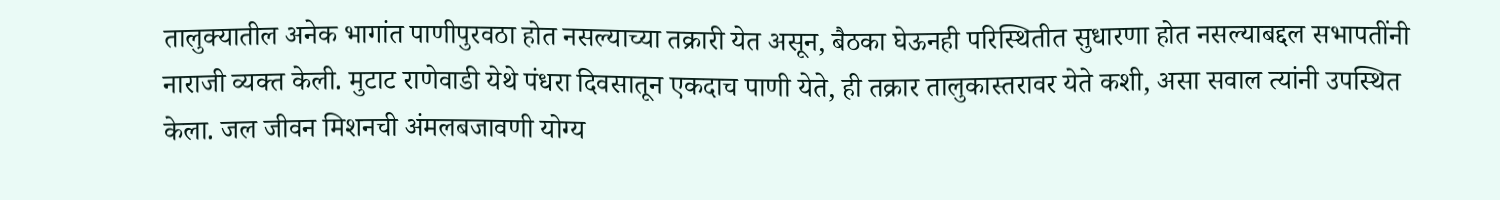तालुक्यातील अनेक भागांत पाणीपुरवठा होत नसल्याच्या तक्रारी येत असून, बैठका घेऊनही परिस्थितीत सुधारणा होत नसल्याबद्दल सभापतींनी नाराजी व्यक्त केली. मुटाट राणेवाडी येथे पंधरा दिवसातून एकदाच पाणी येते, ही तक्रार तालुकास्तरावर येते कशी, असा सवाल त्यांनी उपस्थित केला. जल जीवन मिशनची अंमलबजावणी योग्य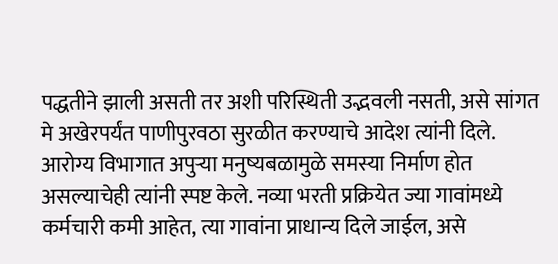पद्धतीने झाली असती तर अशी परिस्थिती उद्भवली नसती, असे सांगत मे अखेरपर्यंत पाणीपुरवठा सुरळीत करण्याचे आदेश त्यांनी दिले.
आरोग्य विभागात अपुऱ्या मनुष्यबळामुळे समस्या निर्माण होत असल्याचेही त्यांनी स्पष्ट केले. नव्या भरती प्रक्रियेत ज्या गावांमध्ये कर्मचारी कमी आहेत, त्या गावांना प्राधान्य दिले जाईल, असे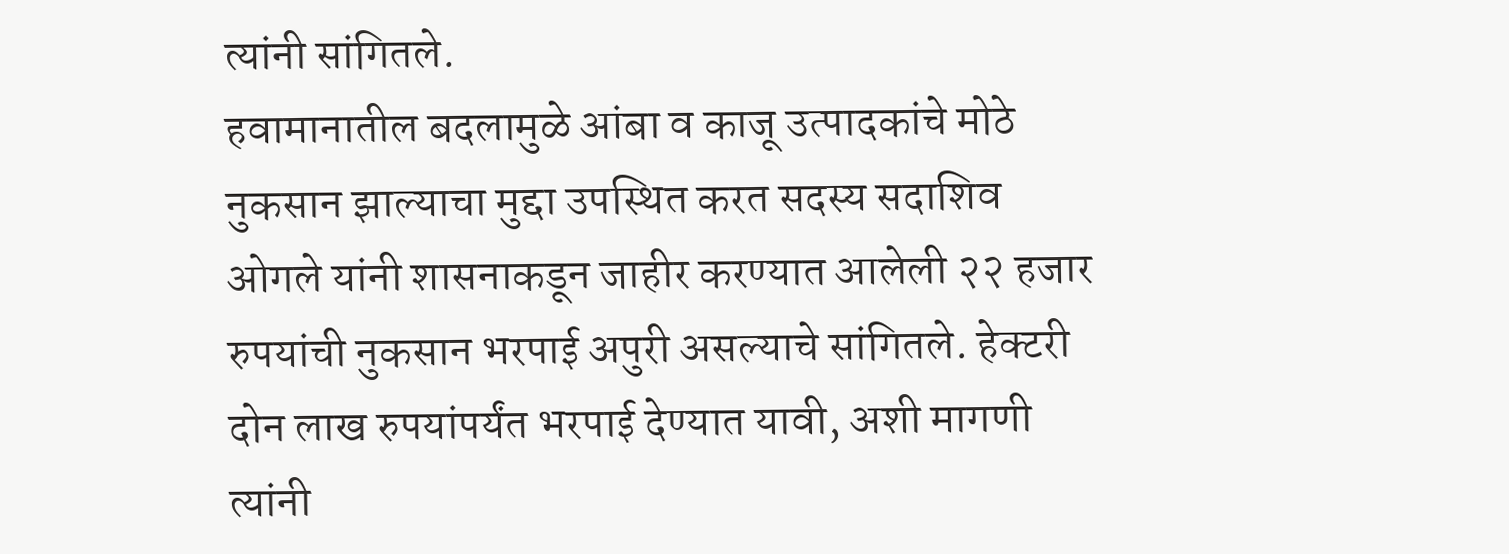त्यांनी सांगितले.
हवामानातील बदलामुळे आंबा व काजू उत्पादकांचे मोठे नुकसान झाल्याचा मुद्दा उपस्थित करत सदस्य सदाशिव ओगले यांनी शासनाकडून जाहीर करण्यात आलेली २२ हजार रुपयांची नुकसान भरपाई अपुरी असल्याचे सांगितले. हेक्टरी दोन लाख रुपयांपर्यंत भरपाई देण्यात यावी, अशी मागणी त्यांनी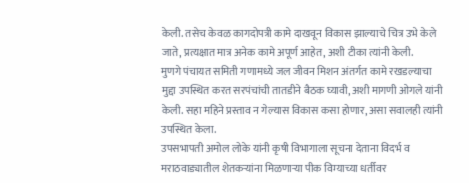केली. तसेच केवळ कागदोपत्री कामे दाखवून विकास झाल्याचे चित्र उभे केले जाते, प्रत्यक्षात मात्र अनेक कामे अपूर्ण आहेत, अशी टीका त्यांनी केली.
मुणगे पंचायत समिती गणामध्ये जल जीवन मिशन अंतर्गत कामे रखडल्याचा मुद्दा उपस्थित करत सरपंचांची तातडीने बैठक घ्यावी, अशी मागणी ओगले यांनी केली. सहा महिने प्रस्ताव न गेल्यास विकास कसा होणार, असा सवालही त्यांनी उपस्थित केला.
उपसभापती अमोल लोके यांनी कृषी विभागाला सूचना देताना विदर्भ व मराठवाड्यातील शेतकऱ्यांना मिळणाऱ्या पीक विम्याच्या धर्तीवर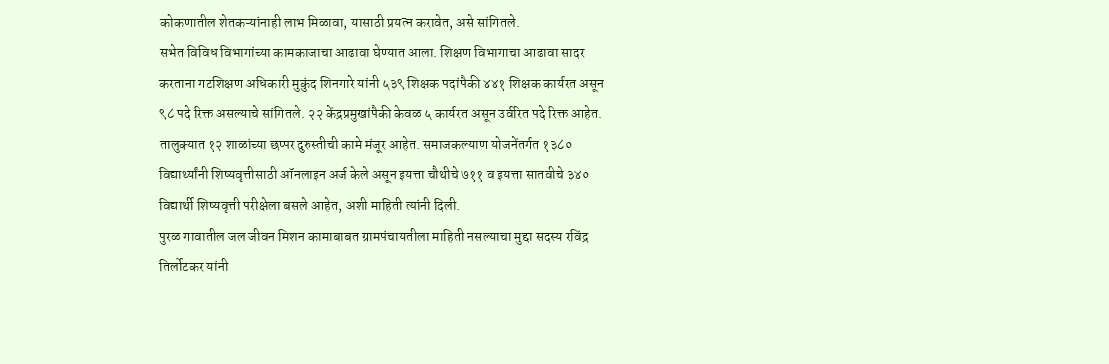कोकणातील शेतकऱ्यांनाही लाभ मिळावा, यासाठी प्रयत्न करावेत, असे सांगितले.
सभेत विविध विभागांच्या कामकाजाचा आढावा घेण्यात आला. शिक्षण विभागाचा आढावा सादर करताना गटशिक्षण अधिकारी मुकुंद शिनगारे यांनी ५३९ शिक्षक पदांपैकी ४४१ शिक्षक कार्यरत असून ९८ पदे रिक्त असल्याचे सांगितले. २२ केंद्रप्रमुखांपैकी केवळ ५ कार्यरत असून उर्वरित पदे रिक्त आहेत. तालुक्यात १२ शाळांच्या छप्पर दुरुस्तीची कामे मंजूर आहेत. समाजकल्याण योजनेंतर्गत १३८० विद्यार्थ्यांनी शिष्यवृत्तीसाठी ऑनलाइन अर्ज केले असून इयत्ता चौथीचे ७११ व इयत्ता सातवीचे ३४० विद्यार्थी शिष्यवृत्ती परीक्षेला बसले आहेत, अशी माहिती त्यांनी दिली.
पुरळ गावातील जल जीवन मिशन कामाबाबत ग्रामपंचायतीला माहिती नसल्याचा मुद्दा सदस्य रविंद्र तिर्लोटकर यांनी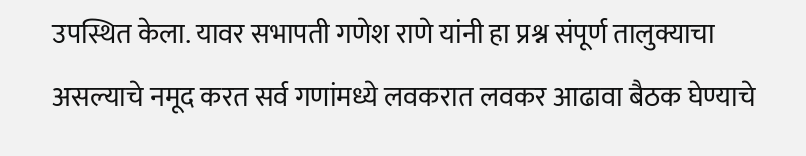उपस्थित केला. यावर सभापती गणेश राणे यांनी हा प्रश्न संपूर्ण तालुक्याचा असल्याचे नमूद करत सर्व गणांमध्ये लवकरात लवकर आढावा बैठक घेण्याचे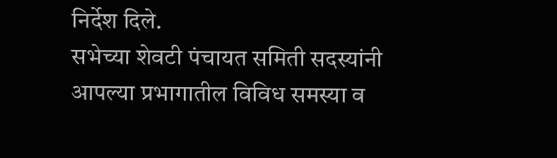निर्देश दिले.
सभेच्या शेवटी पंचायत समिती सदस्यांनी आपल्या प्रभागातील विविध समस्या व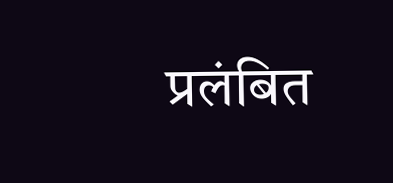प्रलंबित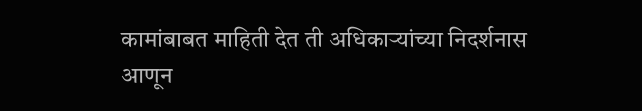कामांबाबत माहिती देत ती अधिकाऱ्यांच्या निदर्शनास आणून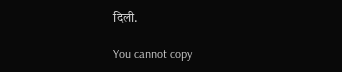दिली.

You cannot copy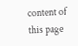content of this page